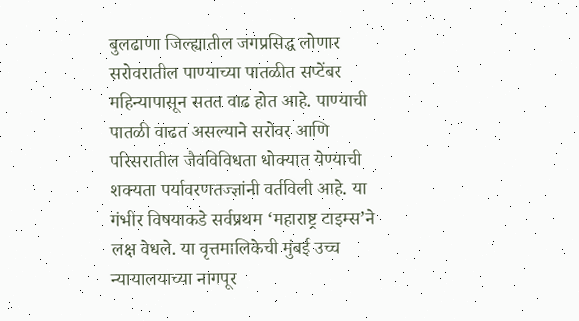बुलढाणा जिल्ह्यातील जगप्रसिद्ध लोणार सरोवरातील पाण्याच्या पातळीत सप्टेंबर महिन्यापासून सतत वाढ होत आहे. पाण्याची पातळी वाढत असल्याने सरोवर आणि परिसरातील जैवविविधता धोक्यात येण्याची शक्यता पर्यावरणतज्ज्ञांनी वर्तविली आहे. या गंभीर विषयाकडे सर्वप्रथम ‘महाराष्ट्र टाइम्स’ने लक्ष वेधले. या वृत्तमालिकेची मुंबई उच्च न्यायालयाच्या नागपूर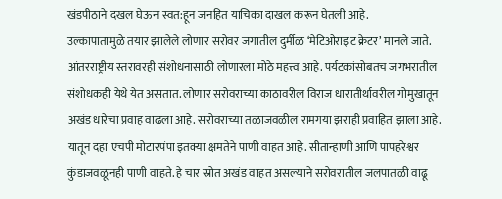खंडपीठाने दखल घेऊन स्वत:हून जनहित याचिका दाखल करून घेतली आहे.
उल्कापातामुळे तयार झालेले लोणार सरोवर जगातील दुर्मीळ ‘मेटिओराइट क्रेटर’ मानले जाते. आंतरराष्ट्रीय स्तरावरही संशोधनासाठी लोणारला मोठे महत्त्व आहे. पर्यटकांसोबतच जगभरातील संशोधकही येथे येत असतात. लोणार सरोवराच्या काठावरील विराज धारातीर्थावरील गोमुखातून अखंड धारेचा प्रवाह वाढला आहे. सरोवराच्या तळाजवळील रामगया झराही प्रवाहित झाला आहे. यातून दहा एचपी मोटारपंपा इतक्या क्षमतेने पाणी वाहत आहे. सीतान्हाणी आणि पापहरेश्वर कुंडाजवळूनही पाणी वाहते. हे चार स्रोत अखंड वाहत असल्याने सरोवरातील जलपातळी वाढू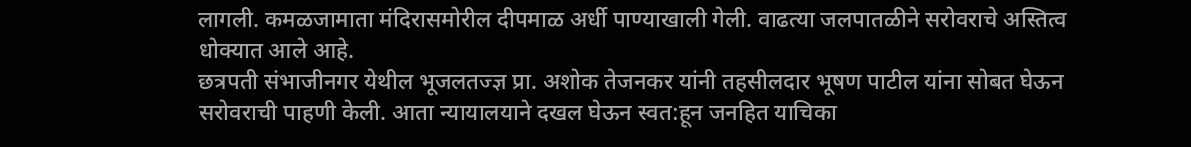लागली. कमळजामाता मंदिरासमोरील दीपमाळ अर्धी पाण्याखाली गेली. वाढत्या जलपातळीने सरोवराचे अस्तित्व धोक्यात आले आहे.
छत्रपती संभाजीनगर येथील भूजलतज्ज्ञ प्रा. अशोक तेजनकर यांनी तहसीलदार भूषण पाटील यांना सोबत घेऊन सरोवराची पाहणी केली. आता न्यायालयाने दखल घेऊन स्वत:हून जनहित याचिका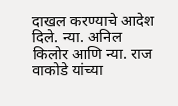दाखल करण्याचे आदेश दिले. न्या. अनिल किलोर आणि न्या. राज वाकोडे यांच्या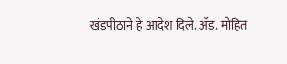खंडपीठाने हे आदेश दिले. ॲड. मोहित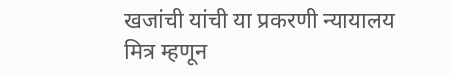खजांची यांची या प्रकरणी न्यायालय मित्र म्हणून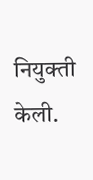नियुक्ती केली.